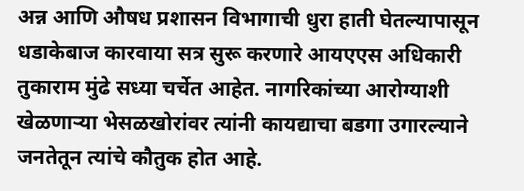अन्न आणि औषध प्रशासन विभागाची धुरा हाती घेतल्यापासून धडाकेबाज कारवाया सत्र सुरू करणारे आयएएस अधिकारी तुकाराम मुंढे सध्या चर्चेत आहेत. नागरिकांच्या आरोग्याशी खेळणाऱ्या भेसळखोरांवर त्यांनी कायद्याचा बडगा उगारल्याने जनतेतून त्यांचे कौतुक होत आहे.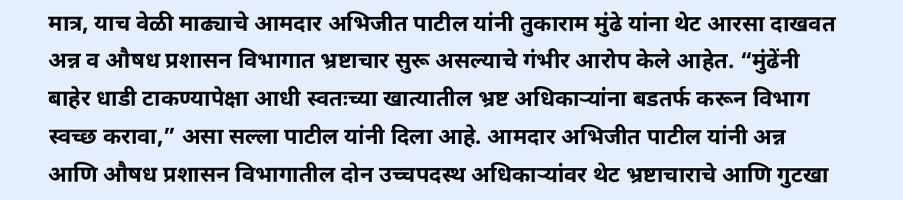मात्र, याच वेळी माढ्याचे आमदार अभिजीत पाटील यांनी तुकाराम मुंढे यांना थेट आरसा दाखवत अन्न व औषध प्रशासन विभागात भ्रष्टाचार सुरू असल्याचे गंभीर आरोप केले आहेत. “मुंढेंनी बाहेर धाडी टाकण्यापेक्षा आधी स्वतःच्या खात्यातील भ्रष्ट अधिकाऱ्यांना बडतर्फ करून विभाग स्वच्छ करावा,” असा सल्ला पाटील यांनी दिला आहे. आमदार अभिजीत पाटील यांनी अन्न आणि औषध प्रशासन विभागातील दोन उच्चपदस्थ अधिकाऱ्यांवर थेट भ्रष्टाचाराचे आणि गुटखा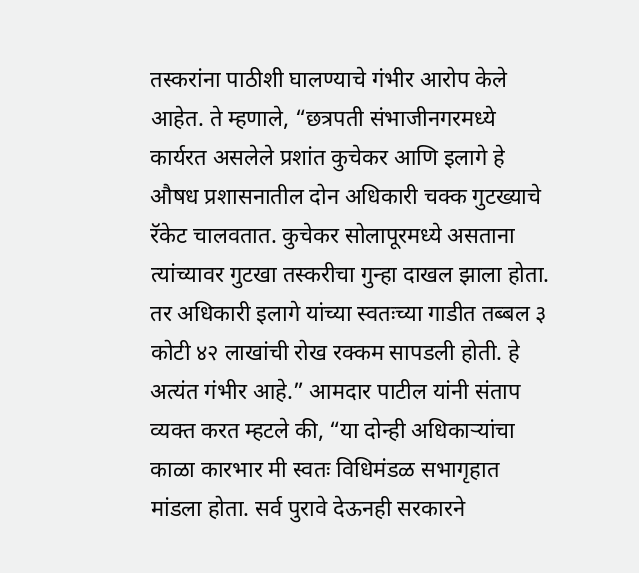तस्करांना पाठीशी घालण्याचे गंभीर आरोप केले आहेत. ते म्हणाले, “छत्रपती संभाजीनगरमध्ये कार्यरत असलेले प्रशांत कुचेकर आणि इलागे हे औषध प्रशासनातील दोन अधिकारी चक्क गुटख्याचे रॅकेट चालवतात. कुचेकर सोलापूरमध्ये असताना त्यांच्यावर गुटखा तस्करीचा गुन्हा दाखल झाला होता. तर अधिकारी इलागे यांच्या स्वतःच्या गाडीत तब्बल ३ कोटी ४२ लाखांची रोख रक्कम सापडली होती. हे अत्यंत गंभीर आहे.” आमदार पाटील यांनी संताप व्यक्त करत म्हटले की, “या दोन्ही अधिकाऱ्यांचा काळा कारभार मी स्वतः विधिमंडळ सभागृहात मांडला होता. सर्व पुरावे देऊनही सरकारने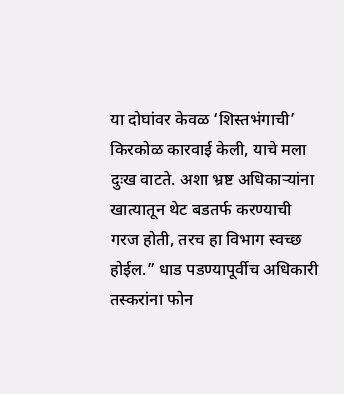या दोघांवर केवळ ‘शिस्तभंगाची’ किरकोळ कारवाई केली, याचे मला दुःख वाटते. अशा भ्रष्ट अधिकाऱ्यांना खात्यातून थेट बडतर्फ करण्याची गरज होती, तरच हा विभाग स्वच्छ होईल.” धाड पडण्यापूर्वीच अधिकारी तस्करांना फोन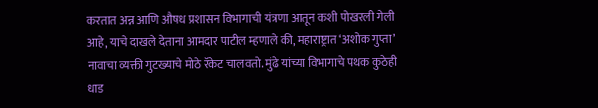करतात अन्न आणि औषध प्रशासन विभागाची यंत्रणा आतून कशी पोखरली गेली आहे, याचे दाखले देताना आमदार पाटील म्हणाले की, महाराष्ट्रात ‘अशोक गुप्ता’ नावाचा व्यक्ती गुटख्याचे मोठे रॅकेट चालवतो. मुंढे यांच्या विभागाचे पथक कुठेही धाड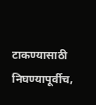टाकण्यासाठी निघण्यापूर्वीच,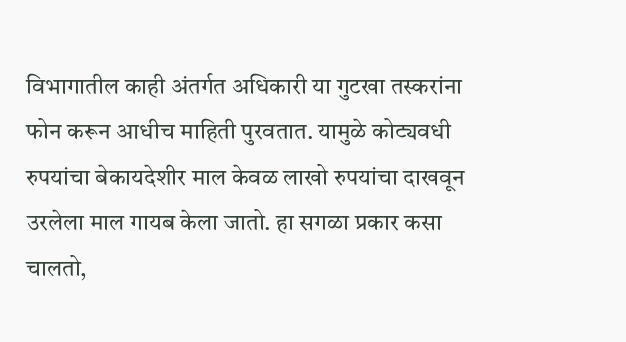विभागातील काही अंतर्गत अधिकारी या गुटखा तस्करांना फोन करून आधीच माहिती पुरवतात. यामुळे कोट्यवधी रुपयांचा बेकायदेशीर माल केवळ लाखो रुपयांचा दाखवून उरलेला माल गायब केला जातो. हा सगळा प्रकार कसा चालतो,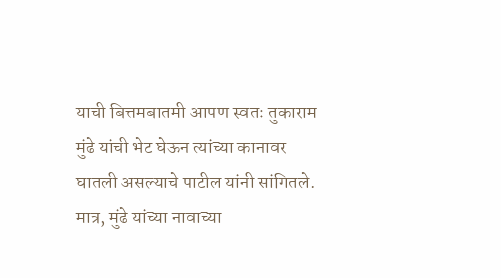याची बित्तमबातमी आपण स्वतः तुकाराम मुंढे यांची भेट घेऊन त्यांच्या कानावर घातली असल्याचे पाटील यांनी सांगितले. मात्र, मुंढे यांच्या नावाच्या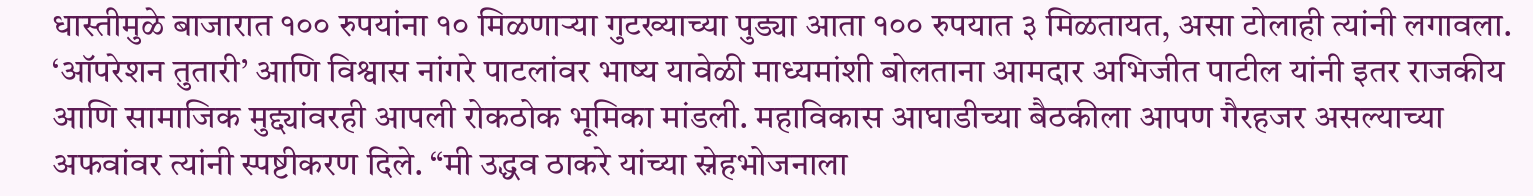धास्तीमुळे बाजारात १०० रुपयांना १० मिळणाऱ्या गुटख्याच्या पुड्या आता १०० रुपयात ३ मिळतायत, असा टोलाही त्यांनी लगावला. ‘ऑपरेशन तुतारी’ आणि विश्वास नांगरे पाटलांवर भाष्य यावेळी माध्यमांशी बोलताना आमदार अभिजीत पाटील यांनी इतर राजकीय आणि सामाजिक मुद्द्यांवरही आपली रोकठोक भूमिका मांडली. महाविकास आघाडीच्या बैठकीला आपण गैरहजर असल्याच्या अफवांवर त्यांनी स्पष्टीकरण दिले. “मी उद्धव ठाकरे यांच्या स्नेहभोजनाला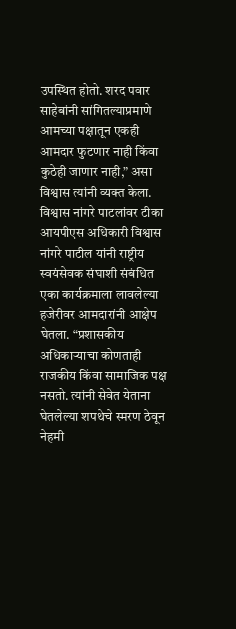उपस्थित होतो. शरद पवार साहेबांनी सांगितल्याप्रमाणे आमच्या पक्षातून एकही आमदार फुटणार नाही किंवा कुठेही जाणार नाही,” असा विश्वास त्यांनी व्यक्त केला. विश्वास नांगरे पाटलांवर टीका आयपीएस अधिकारी विश्वास नांगरे पाटील यांनी राष्ट्रीय स्वयंसेवक संघाशी संबंधित एका कार्यक्रमाला लावलेल्या हजेरीवर आमदारांनी आक्षेप घेतला. “प्रशासकीय अधिकाऱ्याचा कोणताही राजकीय किंवा सामाजिक पक्ष नसतो. त्यांनी सेवेत येताना घेतलेल्या शपथेचे स्मरण ठेवून नेहमी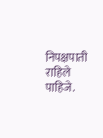निपक्षपाती राहिले पाहिजे.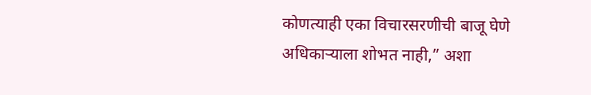कोणत्याही एका विचारसरणीची बाजू घेणे अधिकाऱ्याला शोभत नाही,” अशा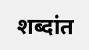शब्दांत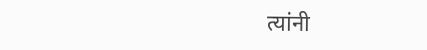त्यांनी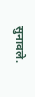सुनावले.